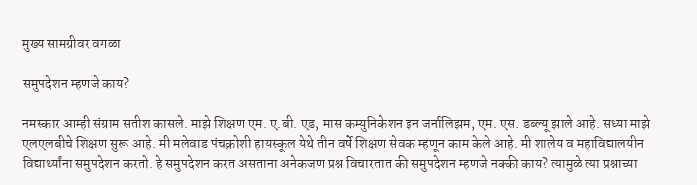मुख्य सामग्रीवर वगळा

समुपदेशन म्हणजे काय?

नमस्कार आम्ही संग्राम सतीश कासले. माझे शिक्षण एम. ए.बी. एड, मास कम्युनिकेशन इन जर्नालिझम, एम. एस. डब्ल्यू झाले आहे. सध्या माझे एलएलबीचे शिक्षण सुरू आहे. मी मलेवाड पंचक्रोशी हायस्कूल येथे तीन वर्षे शिक्षण सेवक म्हणून काम केले आहे. मी शालेय व महाविद्यालयीन विद्यार्थ्यांना समुपदेशन करतो. हे समुपदेशन करत असताना अनेकजण प्रश्न विचारतात की समुपदेशन म्हणजे नक्की काय? त्यामुळे त्या प्रश्नाच्या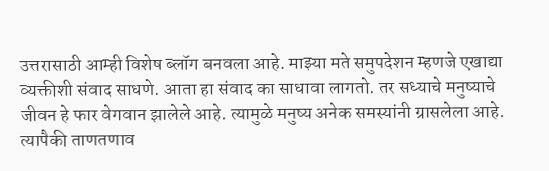उत्तरासाठी आम्ही विशेष ब्लॉग बनवला आहे. माझ्या मते समुपदेशन म्हणजे एखाद्या व्यक्तीशी संवाद साधणे. आता हा संवाद का साधावा लागतो. तर सध्याचे मनुष्याचे जीवन हे फार वेगवान झालेले आहे. त्यामुळे मनुष्य अनेक समस्यांनी ग्रासलेला आहे. त्यापैकी ताणतणाव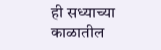ही सध्याच्या काळातील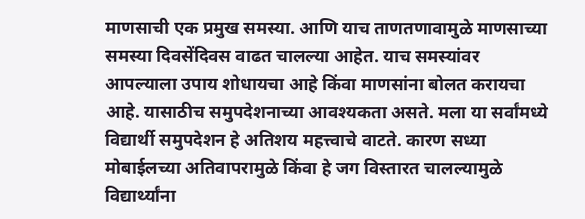माणसाची एक प्रमुख समस्या. आणि याच ताणतणावामुळे माणसाच्या समस्या दिवसेंदिवस वाढत चालल्या आहेत. याच समस्यांवर आपल्याला उपाय शोधायचा आहे किंवा माणसांना बोलत करायचा आहे. यासाठीच समुपदेशनाच्या आवश्यकता असते. मला या सर्वांमध्ये विद्यार्थी समुपदेशन हे अतिशय महत्त्वाचे वाटते. कारण सध्या मोबाईलच्या अतिवापरामुळे किंवा हे जग विस्तारत चालल्यामुळे विद्यार्थ्यांना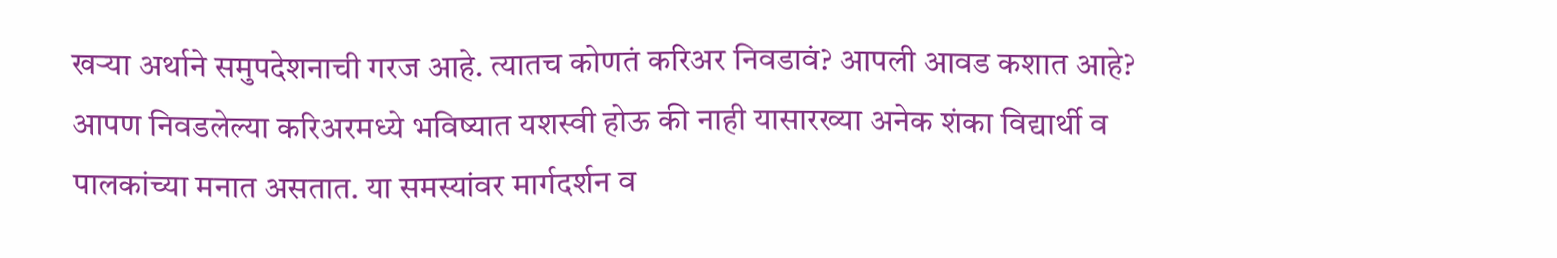खऱ्या अर्थाने समुपदेशनाची गरज आहे. त्यातच कोणतं करिअर निवडावं? आपली आवड कशात आहे? आपण निवडलेल्या करिअरमध्ये भविष्यात यशस्वी होऊ की नाही यासारख्या अनेक शंका विद्यार्थी व पालकांच्या मनात असतात. या समस्यांवर मार्गदर्शन व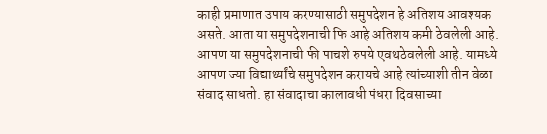काही प्रमाणात उपाय करण्यासाठी समुपदेशन हे अतिशय आवश्यक असते. आता या समुपदेशनाची फि आहे अतिशय कमी ठेवलेली आहे. आपण या समुपदेशनाची फी पाचशे रुपये एवथठेवलेली आहे. यामध्ये आपण ज्या विद्यार्थ्यांचे समुपदेशन करायचे आहे त्यांच्याशी तीन वेळा संवाद साधतो. हा संवादाचा कालावधी पंधरा दिवसाच्या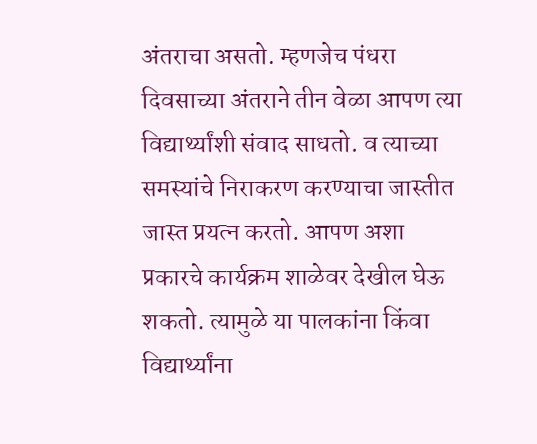अंतराचा असतो. म्हणजेच पंधरा दिवसाच्या अंतराने तीन वेळा आपण त्या विद्यार्थ्यांशी संवाद साधतो. व त्याच्या समस्यांचे निराकरण करण्याचा जास्तीत जास्त प्रयत्न करतो. आपण अशा प्रकारचे कार्यक्रम शाळेवर देखील घेऊ शकतो. त्यामुळे या पालकांना किंवा विद्यार्थ्यांना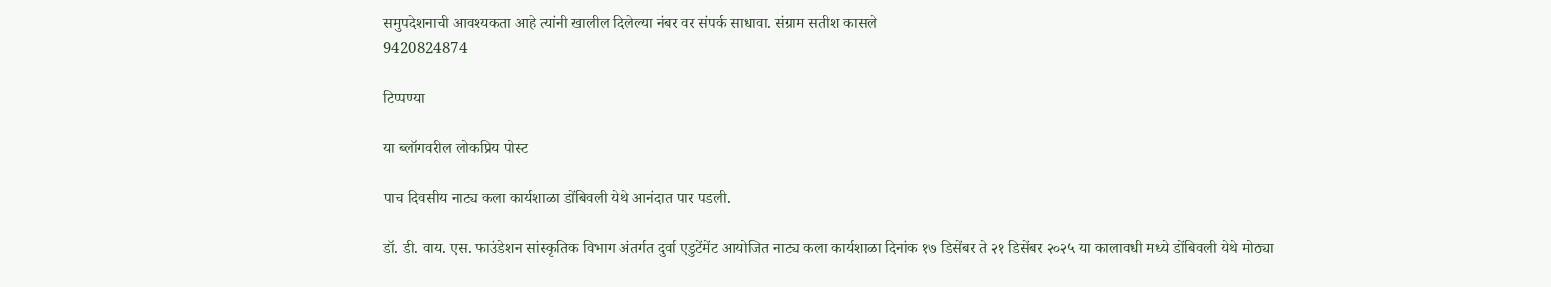समुपदेशनाची आवश्यकता आहे त्यांनी खालील दिलेल्या नंबर वर संपर्क साधावा. संग्राम सतीश कासले
9420824874

टिप्पण्या

या ब्लॉगवरील लोकप्रिय पोस्ट

पाच दिवसीय नाट्य कला कार्यशाळा डोंबिवली येथे आनंदात पार पडली.

डॉ. डी. वाय. एस. फाउंडेशन सांस्कृतिक विभाग अंतर्गत दुर्वा एडुटेंमेंट आयोजित नाट्य कला कार्यशाळा दिनांक १७ डिसेंबर ते २१ डिसेंबर २०२५ या कालावधी मध्ये डोंबिवली येथे मोठ्या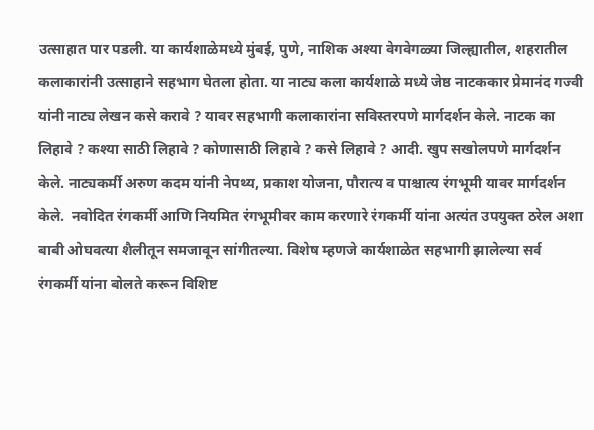उत्साहात पार पडली. या कार्यशाळेमध्ये मुंबई, पुणे, नाशिक अश्या वेगवेगळ्या जिल्ह्यातील, शहरातील कलाकारांनी उत्साहाने सहभाग घेतला होता. या नाट्य कला कार्यशाळे मध्ये जेष्ठ नाटककार प्रेमानंद गज्वी यांनी नाट्य लेखन कसे करावे ? यावर सहभागी कलाकारांना सविस्तरपणे मार्गदर्शन केले. नाटक का लिहावे ? कश्या साठी लिहावे ? कोणासाठी लिहावे ? कसे लिहावे ? आदी. खुप सखोलपणे मार्गदर्शन केले. नाट्यकर्मी अरुण कदम यांनी नेपथ्य, प्रकाश योजना, पौरात्य व पाश्चात्य रंगभूमी यावर मार्गदर्शन केले.  नवोदित रंगकर्मी आणि नियमित रंगभूमीवर काम करणारे रंगकर्मी यांना अत्यंत उपयुक्त ठरेल अशा बाबी ओघवत्या शैलीतून समजावून सांगीतल्या. विशेष म्हणजे कार्यशाळेत सहभागी झालेल्या सर्व रंगकर्मी यांना बोलते करून विशिष्ट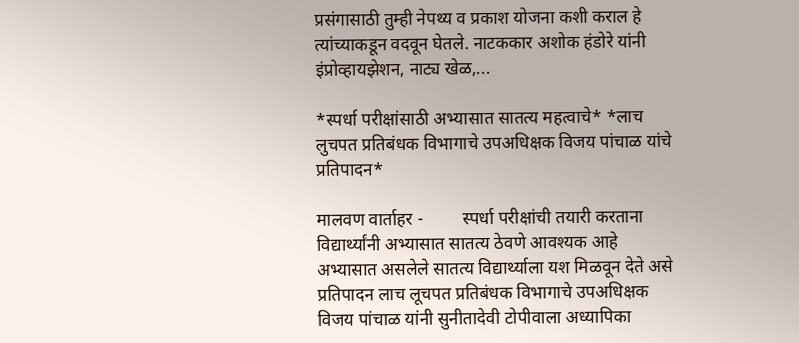प्रसंगासाठी तुम्ही नेपथ्य व प्रकाश योजना कशी कराल हे त्यांच्याकडून वदवून घेतले. नाटककार अशोक हंडोरे यांनी इंप्रोव्हायझेशन, नाट्य खेळ,...

*स्पर्धा परीक्षांसाठी अभ्यासात सातत्य महत्वाचे* *लाच लुचपत प्रतिबंधक विभागाचे उपअधिक्षक विजय पांचाळ यांचे प्रतिपादन*

मालवण वार्ताहर -         स्पर्धा परीक्षांची तयारी करताना विद्यार्थ्यांनी अभ्यासात सातत्य ठेवणे आवश्यक आहे अभ्यासात असलेले सातत्य विद्यार्थ्याला यश मिळवून देते असे प्रतिपादन लाच लूचपत प्रतिबंधक विभागाचे उपअधिक्षक विजय पांचाळ यांनी सुनीतादेवी टोपीवाला अध्यापिका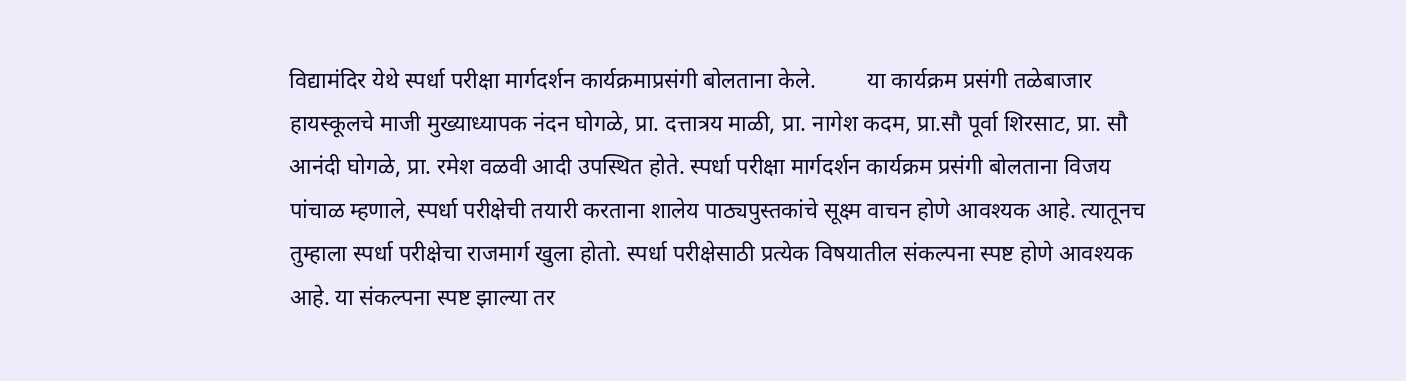विद्यामंदिर येथे स्पर्धा परीक्षा मार्गदर्शन कार्यक्रमाप्रसंगी बोलताना केले.         या कार्यक्रम प्रसंगी तळेबाजार हायस्कूलचे माजी मुख्याध्यापक नंदन घोगळे, प्रा. दत्तात्रय माळी, प्रा. नागेश कदम, प्रा.सौ पूर्वा शिरसाट, प्रा. सौ आनंदी घोगळे, प्रा. रमेश वळवी आदी उपस्थित होते. स्पर्धा परीक्षा मार्गदर्शन कार्यक्रम प्रसंगी बोलताना विजय पांचाळ म्हणाले, स्पर्धा परीक्षेची तयारी करताना शालेय पाठ्यपुस्तकांचे सूक्ष्म वाचन होणे आवश्यक आहे. त्यातूनच तुम्हाला स्पर्धा परीक्षेचा राजमार्ग खुला होतो. स्पर्धा परीक्षेसाठी प्रत्येक विषयातील संकल्पना स्पष्ट होणे आवश्यक आहे. या संकल्पना स्पष्ट झाल्या तर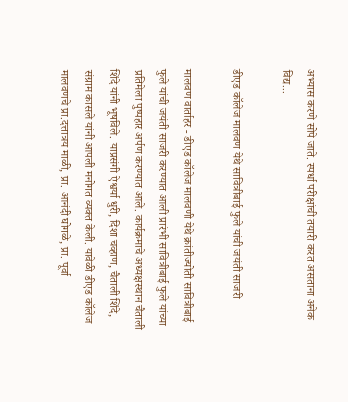अभ्यास करणे सोपे जाते. स्पर्धा परीक्षांची तयारी करत असताना अनेक विद्य...

डीएड कॉलेज मालवण येथे सावित्रीबाई फुले यांची जयंती साजरी

मालवण वार्ताहर - डीएड कॉलेज मालवणी येथे क्रांतीज्योती सावित्रीबाई फुले यांची जयंती साजरी करण्यात आली प्रारंभी सावित्रीबाई फुले यांच्या प्रतिमेला पुष्पहार अर्पण करण्यात आले. कार्यक्रमाचे अध्यक्षस्थान चैताली शिंदे यांनी भूषविले. याप्रसंगी ऐश्वर्या धुरी, दिशा चव्हाण, चैताली शिंदे, संग्राम कासले यांनी आपली मनोगत व्यक्त केली. यावेळी डीएड कॉलेज मालवणचे प्रा.दत्तात्रय माळी, प्रा. आनंदी घोगळे, प्रा. पूर्वा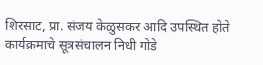शिरसाट, प्रा. संजय केळुसकर आदि उपस्थित होते कार्यक्रमाचे सूत्रसंचालन निधी गोडे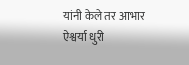यांनी केले तर आभार ऐश्वर्या धुरी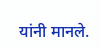यांनी मानले.